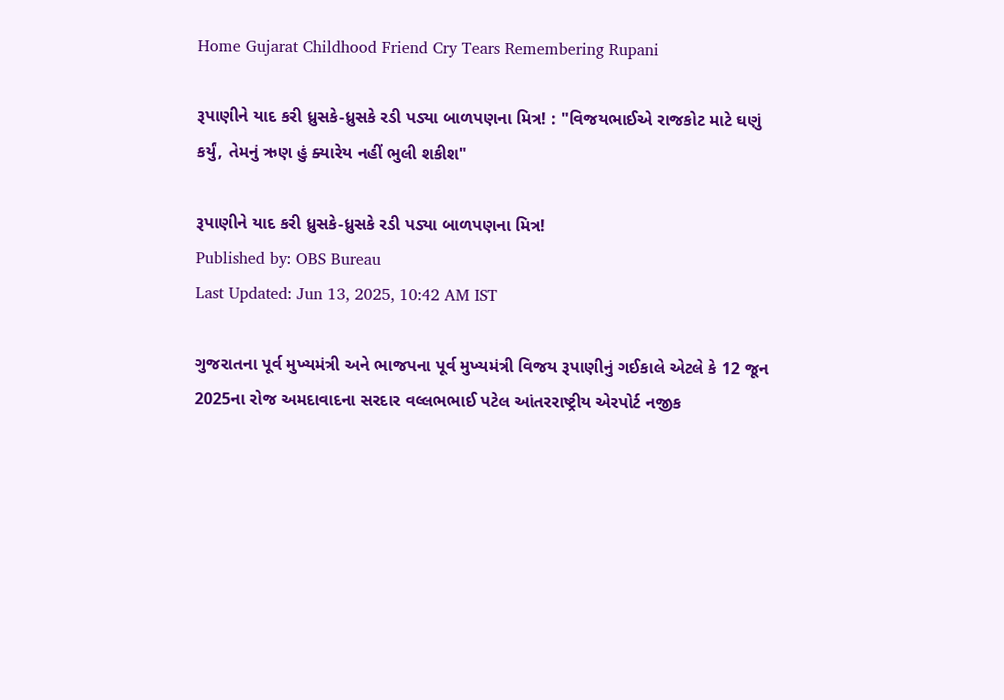Home Gujarat Childhood Friend Cry Tears Remembering Rupani

રૂપાણીને યાદ કરી ધ્રુસકે-ધ્રુસકે રડી પડ્યા બાળપણના મિત્ર! : "વિજયભાઈએ રાજકોટ માટે ઘણું કર્યું, તેમનું ઋણ હું ક્યારેય નહીં ભુલી શકીશ"

રૂપાણીને યાદ કરી ધ્રુસકે-ધ્રુસકે રડી પડ્યા બાળપણના મિત્ર!
Published by: OBS Bureau
Last Updated: Jun 13, 2025, 10:42 AM IST

ગુજરાતના પૂર્વ મુખ્યમંત્રી અને ભાજપના પૂર્વ મુખ્યમંત્રી વિજય રૂપાણીનું ગઈકાલે એટલે કે 12 જૂન 2025ના રોજ અમદાવાદના સરદાર વલ્લભભાઈ પટેલ આંતરરાષ્ટ્રીય એરપોર્ટ નજીક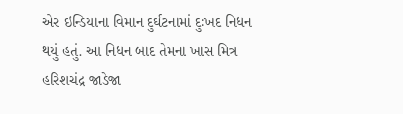એર ઇન્ડિયાના વિમાન દુર્ઘટનામાં દુઃખદ નિધન થયું હતું. આ નિધન બાદ તેમના ખાસ મિત્ર હરિશચંદ્ર જાડેજા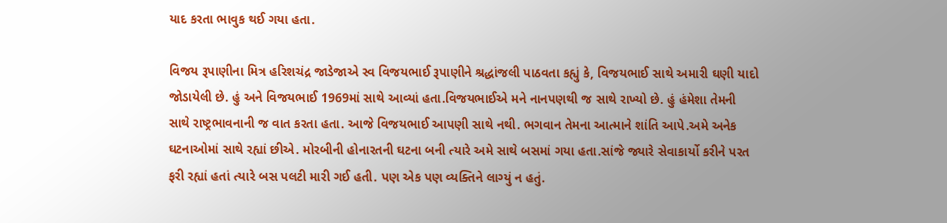યાદ કરતા ભાવુક થઈ ગયા હતા.

વિજય રૂપાણીના મિત્ર હરિશચંદ્ર જાડેજાએ સ્વ વિજયભાઈ રૂપાણીને શ્રદ્ધાંજલી પાઠવતા કહ્યું કે, વિજયભાઈ સાથે અમારી ઘણી યાદો જોડાયેલી છે. હું અને વિજયભાઈ 1969માં સાથે આવ્યાં હતા.વિજયભાઈએ મને નાનપણથી જ સાથે રાખ્યો છે. હું હંમેશા તેમની સાથે રાષ્ટ્રભાવનાની જ વાત કરતા હતા. આજે વિજયભાઈ આપણી સાથે નથી. ભગવાન તેમના આત્માને શાંતિ આપે.અમે અનેક ઘટનાઓમાં સાથે રહ્યાં છીએ. મોરબીની હોનારતની ઘટના બની ત્યારે અમે સાથે બસમાં ગયા હતા.સાંજે જ્યારે સેવાકાર્યો કરીને પરત ફરી રહ્યાં હતાં ત્યારે બસ પલટી મારી ગઈ હતી. પણ એક પણ વ્યક્તિને લાગ્યું ન હતું.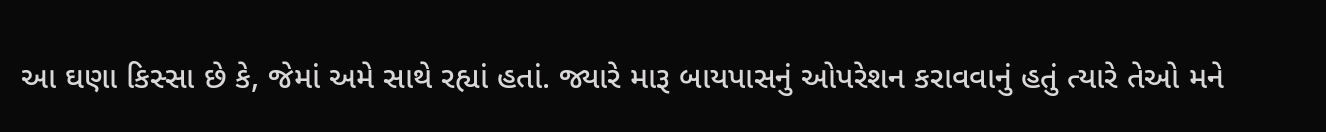આ ઘણા કિસ્સા છે કે, જેમાં અમે સાથે રહ્યાં હતાં. જ્યારે મારૂ બાયપાસનું ઓપરેશન કરાવવાનું હતું ત્યારે તેઓ મને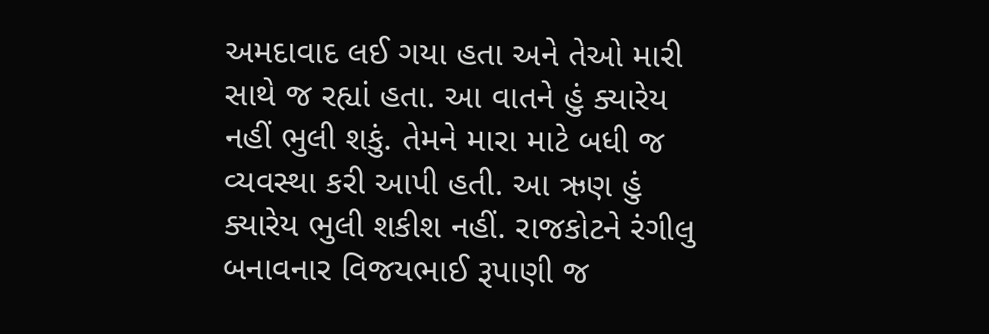અમદાવાદ લઈ ગયા હતા અને તેઓ મારી સાથે જ રહ્યાં હતા. આ વાતને હું ક્યારેય નહીં ભુલી શકું. તેમને મારા માટે બધી જ વ્યવસ્થા કરી આપી હતી. આ ઋણ હું ક્યારેય ભુલી શકીશ નહીં. રાજકોટને રંગીલુ બનાવનાર વિજયભાઈ રૂપાણી જ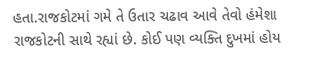હતા.રાજકોટમાં ગમે તે ઉતાર ચઢાવ આવે તેવો હંમેશા રાજકોટની સાથે રહ્યાં છે. કોઈ પણ વ્યક્તિ દુખમાં હોય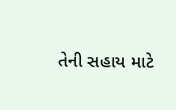તેની સહાય માટે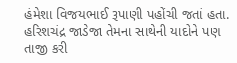હંમેશા વિજયભાઈ રૂપાણી પહોંચી જતાં હતા. હરિશચંદ્ર જાડેજા તેમના સાથેની યાદોને પણ તાજી કરી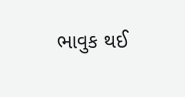ભાવુક થઈ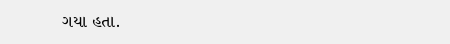ગયા હતા.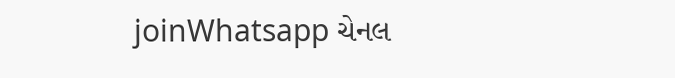joinWhatsapp ચેનલ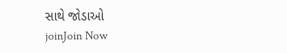સાથે જોડાઓ
joinJoin Now